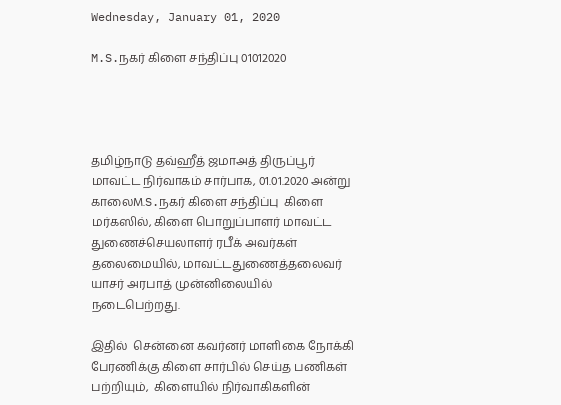Wednesday, January 01, 2020

M.S.நகர் கிளை சந்திப்பு 01012020




தமிழ்நாடு தவ்ஹீத் ஜமாஅத் திருப்பூர் மாவட்ட நிர்வாகம் சார்பாக, 01.01.2020 அன்று காலைM.S.நகர் கிளை சந்திப்பு  கிளை  மர்கஸில், கிளை பொறுப்பாளர் மாவட்ட   துணைச்செயலாளர் ரபீக் அவர்கள்  தலைமையில், மாவட்டதுணைத்தலைவர் யாசர் அரபாத் முன்னிலையில்    நடைபெற்றது.

இதில்  சென்னை கவர்னர் மாளிகை நோக்கி பேரணிக்கு கிளை சார்பில் செய்த பணிகள் பற்றியும்,  கிளையில் நிர்வாகிகளின்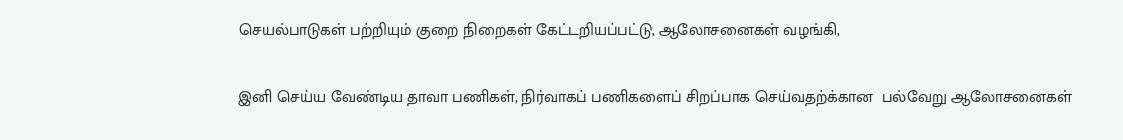செயல்பாடுகள் பற்றியும் குறை நிறைகள் கேட்டறியப்பட்டு, ஆலோசனைகள் வழங்கி,

இனி செய்ய வேண்டிய தாவா பணிகள், நிர்வாகப் பணிகளைப் சிறப்பாக செய்வதற்க்கான  பல்வேறு ஆலோசனைகள்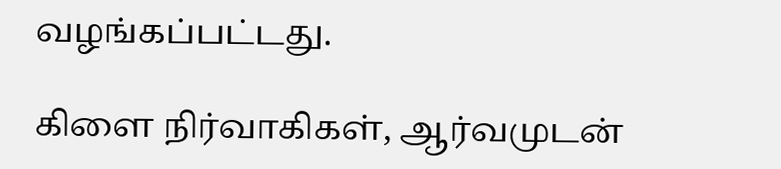வழங்கப்பட்டது.

கிளை நிர்வாகிகள், ஆர்வமுடன்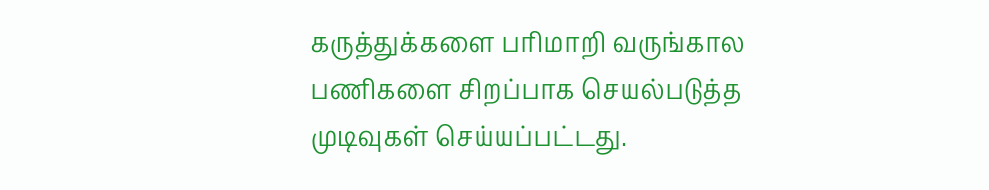கருத்துக்களை பரிமாறி வருங்கால பணிகளை சிறப்பாக செயல்படுத்த முடிவுகள் செய்யப்பட்டது.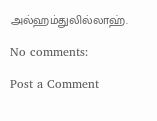அல்ஹம்துலில்லாஹ்.

No comments:

Post a Comment